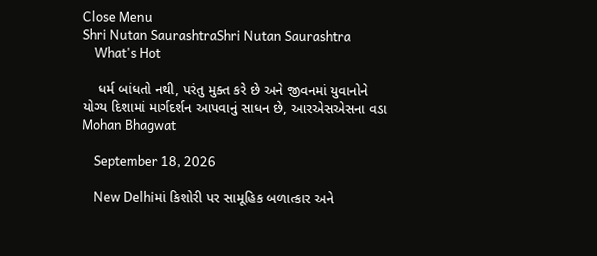Close Menu
Shri Nutan SaurashtraShri Nutan Saurashtra
    What's Hot

    ધર્મ બાંધતો નથી, પરંતુ મુક્ત કરે છે અને જીવનમાં યુવાનોને યોગ્ય દિશામાં માર્ગદર્શન આપવાનું સાધન છે, આરએસએસના વડા Mohan Bhagwat

    September 18, 2026

    New Delhiમાં કિશોરી પર સામૂહિક બળાત્કાર અને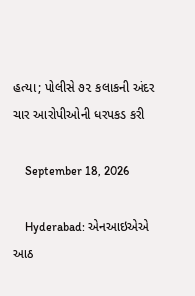હત્યા; પોલીસે ૭૨ કલાકની અંદર ચાર આરોપીઓની ધરપકડ કરી

    September 18, 2026

    Hyderabad: એનઆઇએએ આઠ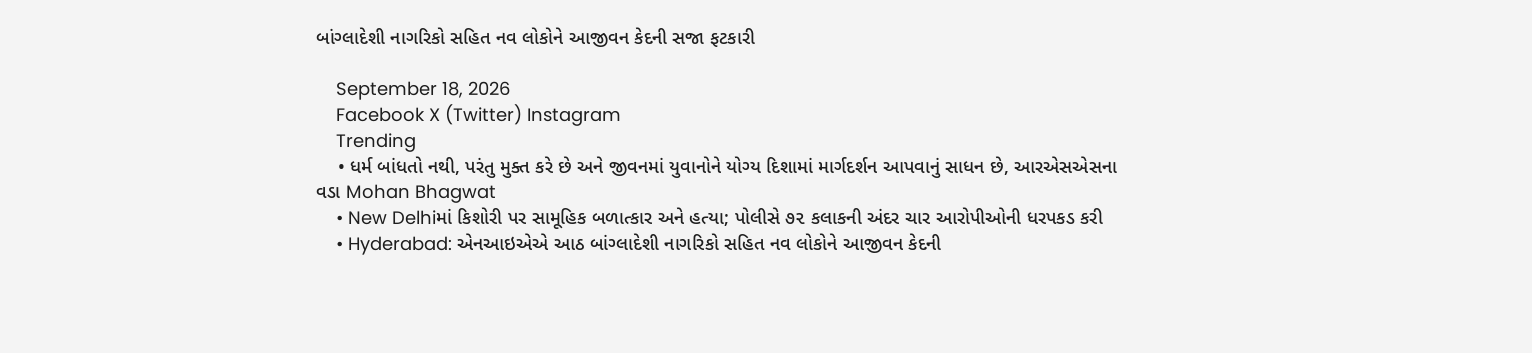બાંગ્લાદેશી નાગરિકો સહિત નવ લોકોને આજીવન કેદની સજા ફટકારી

    September 18, 2026
    Facebook X (Twitter) Instagram
    Trending
    • ધર્મ બાંધતો નથી, પરંતુ મુક્ત કરે છે અને જીવનમાં યુવાનોને યોગ્ય દિશામાં માર્ગદર્શન આપવાનું સાધન છે, આરએસએસના વડા Mohan Bhagwat
    • New Delhiમાં કિશોરી પર સામૂહિક બળાત્કાર અને હત્યા; પોલીસે ૭૨ કલાકની અંદર ચાર આરોપીઓની ધરપકડ કરી
    • Hyderabad: એનઆઇએએ આઠ બાંગ્લાદેશી નાગરિકો સહિત નવ લોકોને આજીવન કેદની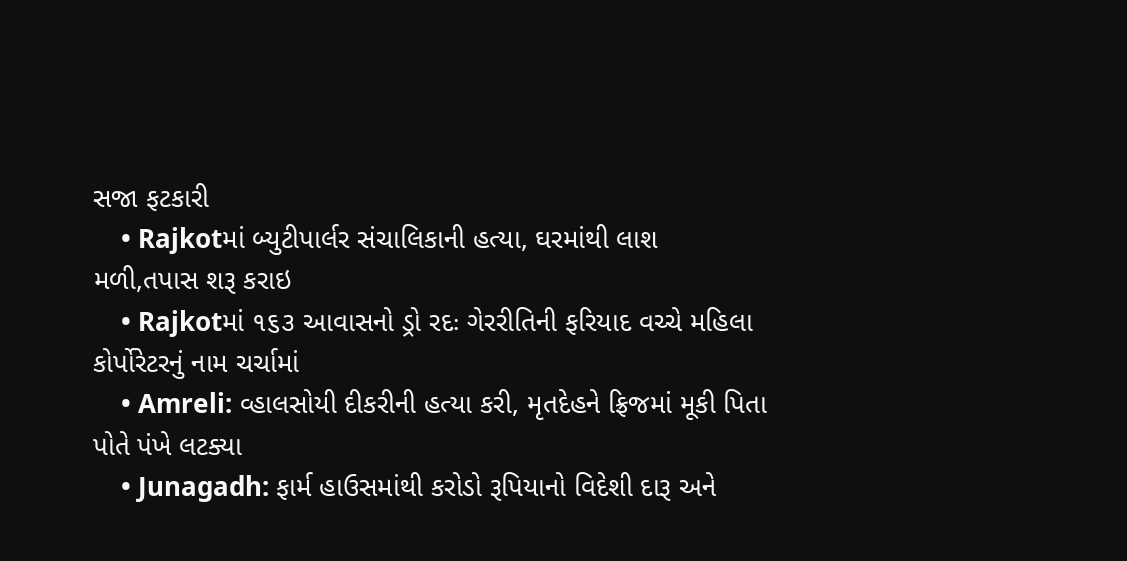સજા ફટકારી
    • Rajkotમાં બ્યુટીપાર્લર સંચાલિકાની હત્યા, ઘરમાંથી લાશ મળી,તપાસ શરૂ કરાઇ
    • Rajkotમાં ૧૬૩ આવાસનો ડ્રો રદઃ ગેરરીતિની ફરિયાદ વચ્ચે મહિલા કોર્પોરેટરનું નામ ચર્ચામાં
    • Amreli: વ્હાલસોયી દીકરીની હત્યા કરી, મૃતદેહને ફ્રિજમાં મૂકી પિતા પોતે પંખે લટક્યા
    • Junagadh: ફાર્મ હાઉસમાંથી કરોડો રૂપિયાનો વિદેશી દારૂ અને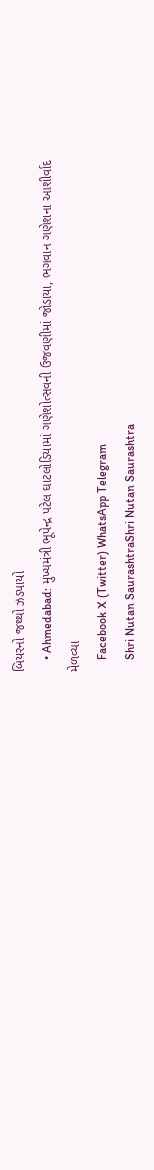બિયરનો જથ્થો ઝડપાયો
    • Ahmedabad: મુખ્યમંત્રી ભૂપેન્દ્ર પટેલ ઘાટલોડિયામાં ગણેશોત્સવની ઉજવણીમાં જોડાયા, ભગવાન ગણેશના આશીર્વાદ મેળવ્યા
    Facebook X (Twitter) WhatsApp Telegram
    Shri Nutan SaurashtraShri Nutan Saurashtra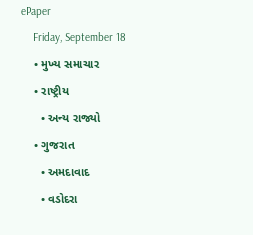ePaper
    Friday, September 18
    • મુખ્ય સમાચાર
    • રાષ્ટ્રીય
      • અન્ય રાજ્યો
    • ગુજરાત
      • અમદાવાદ
      • વડોદરા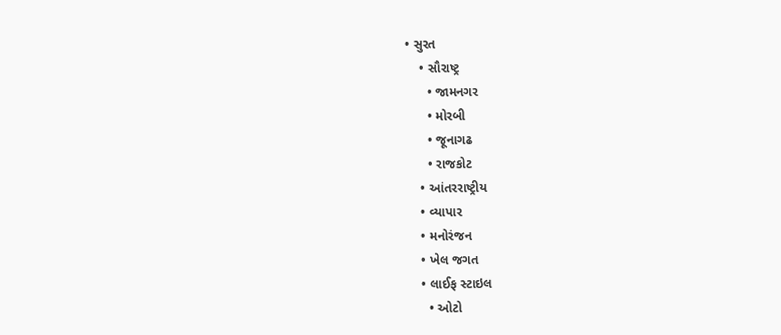• સુરત
    • સૌરાષ્ટ્ર
      • જામનગર
      • મોરબી
      • જૂનાગઢ
      • રાજકોટ
    • આંતરરાષ્ટ્રીય
    • વ્યાપાર
    • મનોરંજન
    • ખેલ જગત
    • લાઈફ સ્ટાઇલ
      • ઓટો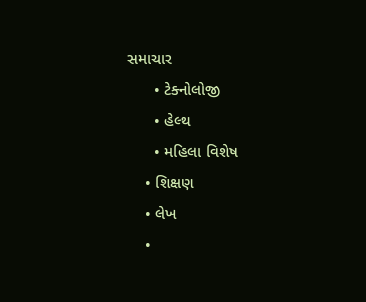સમાચાર
      • ટેક્નોલોજી
      • હેલ્થ
      • મહિલા વિશેષ
    • શિક્ષણ
    • લેખ
    •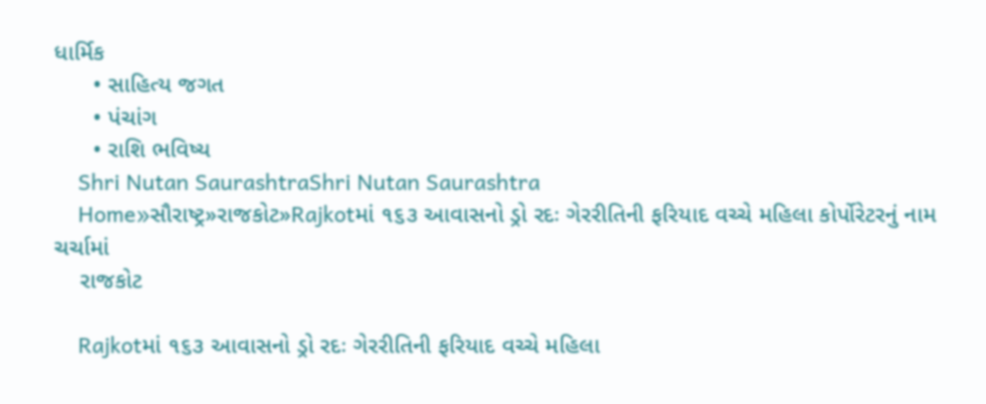ધાર્મિક
      • સાહિત્ય જગત
      • પંચાંગ
      • રાશિ ભવિષ્ય
    Shri Nutan SaurashtraShri Nutan Saurashtra
    Home»સૌરાષ્ટ્ર»રાજકોટ»Rajkotમાં ૧૬૩ આવાસનો ડ્રો રદઃ ગેરરીતિની ફરિયાદ વચ્ચે મહિલા કોર્પોરેટરનું નામ ચર્ચામાં
    રાજકોટ

    Rajkotમાં ૧૬૩ આવાસનો ડ્રો રદઃ ગેરરીતિની ફરિયાદ વચ્ચે મહિલા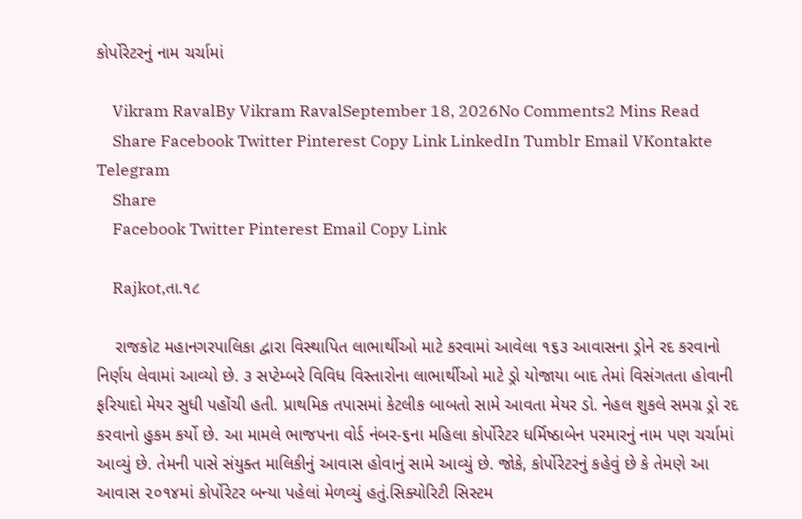કોર્પોરેટરનું નામ ચર્ચામાં

    Vikram RavalBy Vikram RavalSeptember 18, 2026No Comments2 Mins Read
    Share Facebook Twitter Pinterest Copy Link LinkedIn Tumblr Email VKontakte Telegram
    Share
    Facebook Twitter Pinterest Email Copy Link

    Rajkot,તા.૧૮

    રાજકોટ મહાનગરપાલિકા દ્વારા વિસ્થાપિત લાભાર્થીઓ માટે કરવામાં આવેલા ૧૬૩ આવાસના ડ્રોને રદ કરવાનો નિર્ણય લેવામાં આવ્યો છે. ૩ સપ્ટેમ્બરે વિવિધ વિસ્તારોના લાભાર્થીઓ માટે ડ્રો યોજાયા બાદ તેમાં વિસંગતતા હોવાની ફરિયાદો મેયર સુધી પહોંચી હતી. પ્રાથમિક તપાસમાં કેટલીક બાબતો સામે આવતા મેયર ડો. નેહલ શુકલે સમગ્ર ડ્રો રદ કરવાનો હુકમ કર્યો છે. આ મામલે ભાજપના વોર્ડ નંબર-૬ના મહિલા કોર્પોરેટર ધર્મિષ્ઠાબેન પરમારનું નામ પણ ચર્ચામાં આવ્યું છે. તેમની પાસે સંયુક્ત માલિકીનું આવાસ હોવાનું સામે આવ્યું છે. જોકે, કોર્પોરેટરનું કહેવું છે કે તેમણે આ આવાસ ૨૦૧૪માં કોર્પોરેટર બન્યા પહેલાં મેળવ્યું હતું.સિક્યોરિટી સિસ્ટમ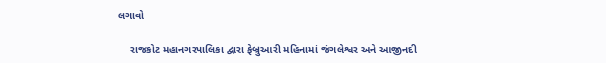લગાવો

    રાજકોટ મહાનગરપાલિકા દ્વારા ફેબ્રુઆરી મહિનામાં જંગલેશ્વર અને આજીનદી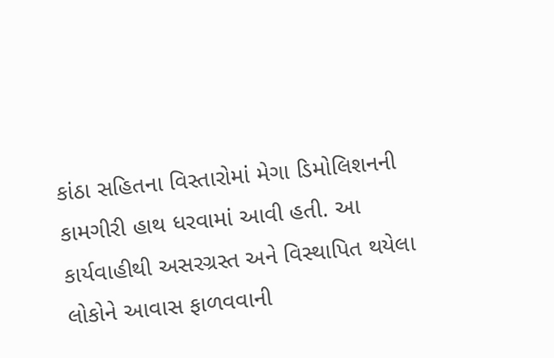કાંઠા સહિતના વિસ્તારોમાં મેગા ડિમોલિશનની કામગીરી હાથ ધરવામાં આવી હતી. આ કાર્યવાહીથી અસરગ્રસ્ત અને વિસ્થાપિત થયેલા લોકોને આવાસ ફાળવવાની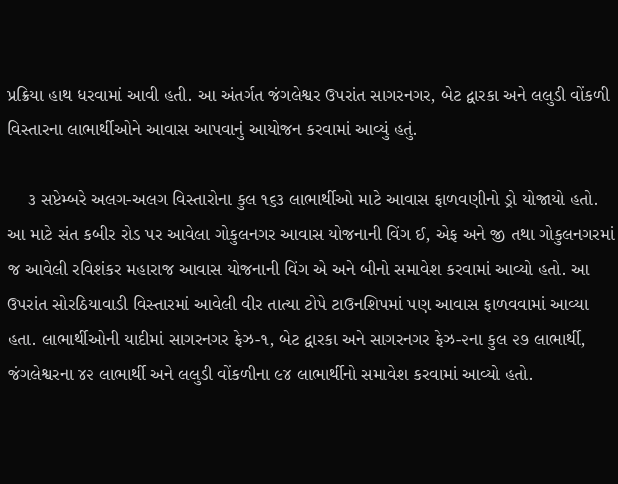પ્રક્રિયા હાથ ધરવામાં આવી હતી. આ અંતર્ગત જંગલેશ્વર ઉપરાંત સાગરનગર, બેટ દ્વારકા અને લલુડી વોંકળી વિસ્તારના લાભાર્થીઓને આવાસ આપવાનું આયોજન કરવામાં આવ્યું હતું.

    ૩ સપ્ટેમ્બરે અલગ-અલગ વિસ્તારોના કુલ ૧૬૩ લાભાર્થીઓ માટે આવાસ ફાળવણીનો ડ્રો યોજાયો હતો. આ માટે સંત કબીર રોડ પર આવેલા ગોકુલનગર આવાસ યોજનાની વિંગ ઈ, એફ અને જી તથા ગોકુલનગરમાં જ આવેલી રવિશંકર મહારાજ આવાસ યોજનાની વિંગ એ અને બીનો સમાવેશ કરવામાં આવ્યો હતો. આ ઉપરાંત સોરઠિયાવાડી વિસ્તારમાં આવેલી વીર તાત્યા ટોપે ટાઉનશિપમાં પણ આવાસ ફાળવવામાં આવ્યા હતા. લાભાર્થીઓની યાદીમાં સાગરનગર ફેઝ-૧, બેટ દ્વારકા અને સાગરનગર ફેઝ-૨ના કુલ ૨૭ લાભાર્થી, જંગલેશ્વરના ૪૨ લાભાર્થી અને લલુડી વોંકળીના ૯૪ લાભાર્થીનો સમાવેશ કરવામાં આવ્યો હતો.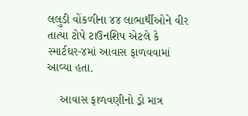લલુડી વોંકળીના ૪૪ લાભાર્થીઓને વીર તાત્યા ટોપે ટાઉનશિપ એટલે કે સ્માર્ટઘર-૪માં આવાસ ફાળવવામાં આવ્યા હતા.

    આવાસ ફાળવણીનો ડ્રો માત્ર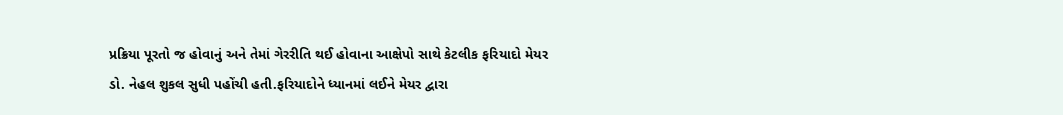પ્રક્રિયા પૂરતો જ હોવાનું અને તેમાં ગેરરીતિ થઈ હોવાના આક્ષેપો સાથે કેટલીક ફરિયાદો મેયર ડો. નેહલ શુકલ સુધી પહોંચી હતી.ફરિયાદોને ધ્યાનમાં લઈને મેયર દ્વારા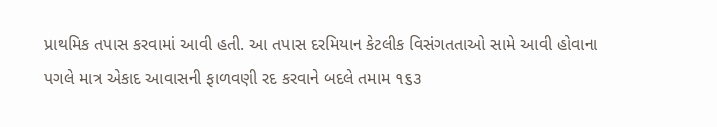પ્રાથમિક તપાસ કરવામાં આવી હતી. આ તપાસ દરમિયાન કેટલીક વિસંગતતાઓ સામે આવી હોવાના પગલે માત્ર એકાદ આવાસની ફાળવણી રદ કરવાને બદલે તમામ ૧૬૩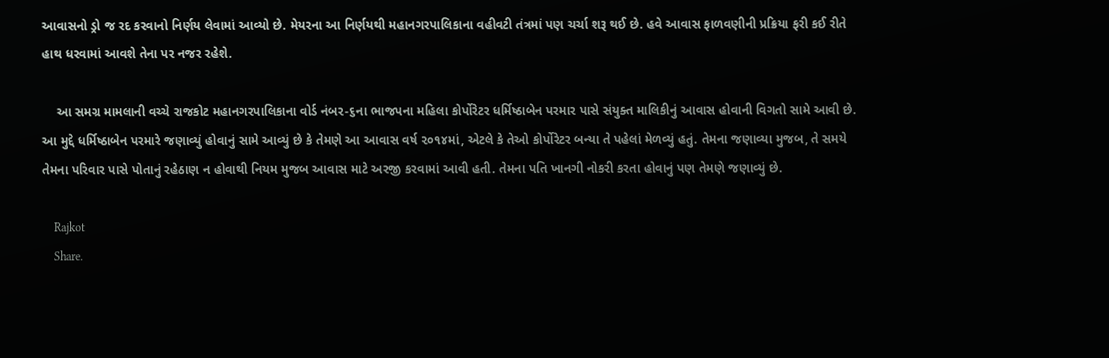આવાસનો ડ્રો જ રદ કરવાનો નિર્ણય લેવામાં આવ્યો છે. મેયરના આ નિર્ણયથી મહાનગરપાલિકાના વહીવટી તંત્રમાં પણ ચર્ચા શરૂ થઈ છે. હવે આવાસ ફાળવણીની પ્રક્રિયા ફરી કઈ રીતે હાથ ધરવામાં આવશે તેના પર નજર રહેશે.

    આ સમગ્ર મામલાની વચ્ચે રાજકોટ મહાનગરપાલિકાના વોર્ડ નંબર-૬ના ભાજપના મહિલા કોર્પોરેટર ધર્મિષ્ઠાબેન પરમાર પાસે સંયુક્ત માલિકીનું આવાસ હોવાની વિગતો સામે આવી છે. આ મુદ્દે ધર્મિષ્ઠાબેન પરમારે જણાવ્યું હોવાનું સામે આવ્યું છે કે તેમણે આ આવાસ વર્ષ ૨૦૧૪માં, એટલે કે તેઓ કોર્પોરેટર બન્યા તે પહેલાં મેળવ્યું હતું. તેમના જણાવ્યા મુજબ, તે સમયે તેમના પરિવાર પાસે પોતાનું રહેઠાણ ન હોવાથી નિયમ મુજબ આવાસ માટે અરજી કરવામાં આવી હતી. તેમના પતિ ખાનગી નોકરી કરતા હોવાનું પણ તેમણે જણાવ્યું છે.

    Rajkot
    Share.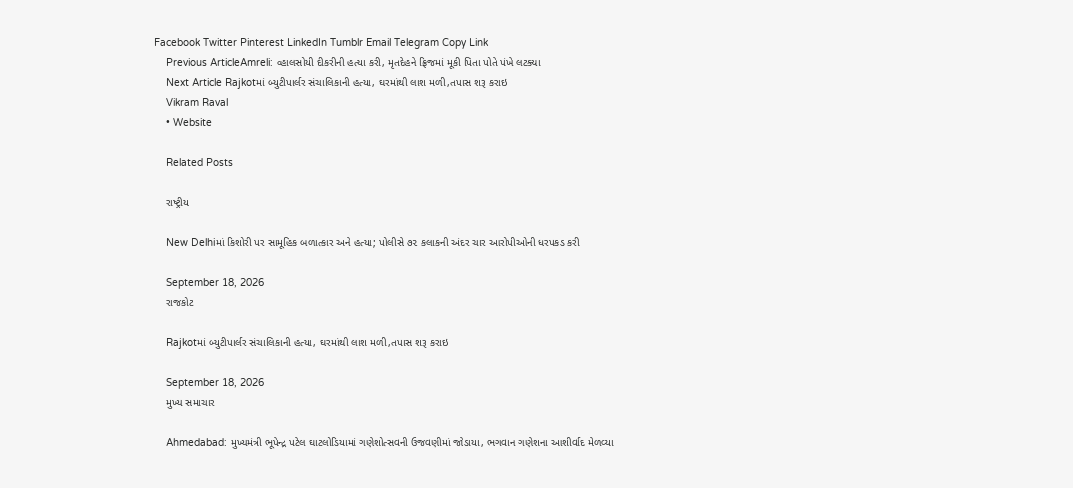Facebook Twitter Pinterest LinkedIn Tumblr Email Telegram Copy Link
    Previous ArticleAmreli: વ્હાલસોયી દીકરીની હત્યા કરી, મૃતદેહને ફ્રિજમાં મૂકી પિતા પોતે પંખે લટક્યા
    Next Article Rajkotમાં બ્યુટીપાર્લર સંચાલિકાની હત્યા, ઘરમાંથી લાશ મળી,તપાસ શરૂ કરાઇ
    Vikram Raval
    • Website

    Related Posts

    રાષ્ટ્રીય

    New Delhiમાં કિશોરી પર સામૂહિક બળાત્કાર અને હત્યા; પોલીસે ૭૨ કલાકની અંદર ચાર આરોપીઓની ધરપકડ કરી

    September 18, 2026
    રાજકોટ

    Rajkotમાં બ્યુટીપાર્લર સંચાલિકાની હત્યા, ઘરમાંથી લાશ મળી,તપાસ શરૂ કરાઇ

    September 18, 2026
    મુખ્ય સમાચાર

    Ahmedabad: મુખ્યમંત્રી ભૂપેન્દ્ર પટેલ ઘાટલોડિયામાં ગણેશોત્સવની ઉજવણીમાં જોડાયા, ભગવાન ગણેશના આશીર્વાદ મેળવ્યા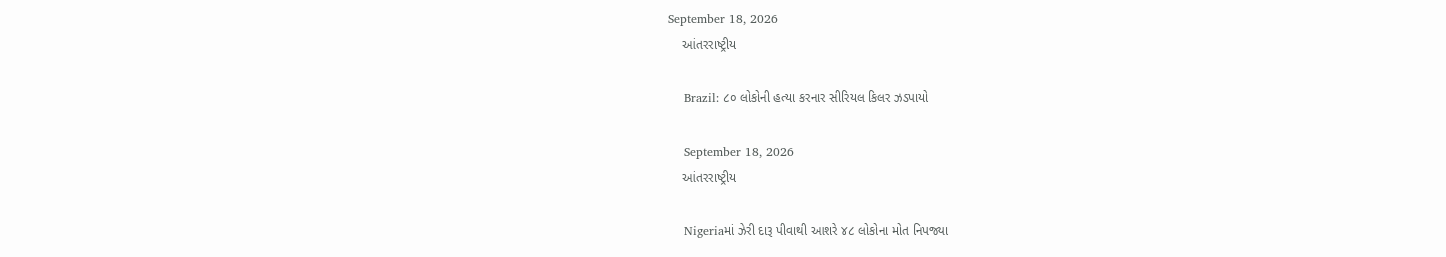September 18, 2026
    આંતરરાષ્ટ્રીય

    Brazil: ૮૦ લોકોની હત્યા કરનાર સીરિયલ કિલર ઝડપાયો

    September 18, 2026
    આંતરરાષ્ટ્રીય

    Nigeriaમાં ઝેરી દારૂ પીવાથી આશરે ૪૮ લોકોના મોત નિપજ્યા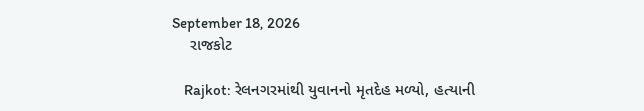September 18, 2026
    રાજકોટ

    Rajkot: રેલનગરમાંથી યુવાનનો મૃતદેહ મળ્યો, હત્યાની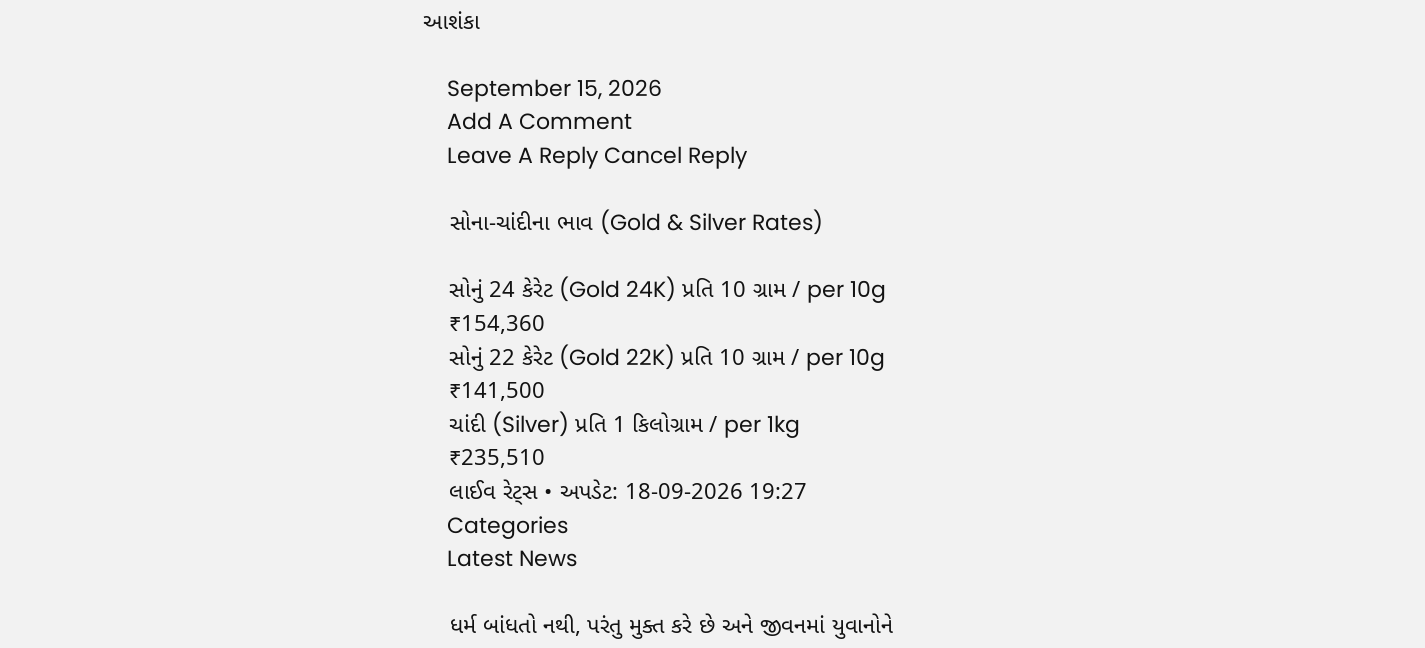આશંકા

    September 15, 2026
    Add A Comment
    Leave A Reply Cancel Reply

    સોના-ચાંદીના ભાવ (Gold & Silver Rates)

    સોનું 24 કેરેટ (Gold 24K) પ્રતિ 10 ગ્રામ / per 10g
    ₹154,360
    સોનું 22 કેરેટ (Gold 22K) પ્રતિ 10 ગ્રામ / per 10g
    ₹141,500
    ચાંદી (Silver) પ્રતિ 1 કિલોગ્રામ / per 1kg
    ₹235,510
    લાઈવ રેટ્સ • અપડેટ: 18-09-2026 19:27
    Categories
    Latest News

    ધર્મ બાંધતો નથી, પરંતુ મુક્ત કરે છે અને જીવનમાં યુવાનોને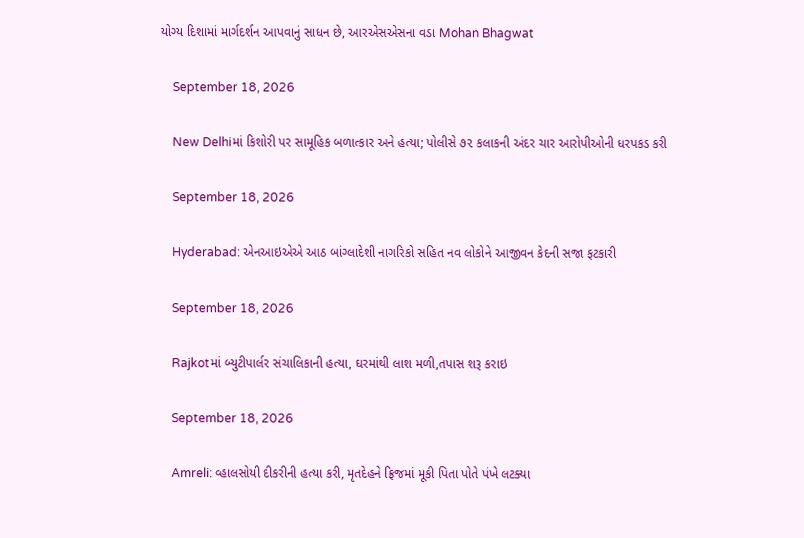યોગ્ય દિશામાં માર્ગદર્શન આપવાનું સાધન છે, આરએસએસના વડા Mohan Bhagwat

    September 18, 2026

    New Delhiમાં કિશોરી પર સામૂહિક બળાત્કાર અને હત્યા; પોલીસે ૭૨ કલાકની અંદર ચાર આરોપીઓની ધરપકડ કરી

    September 18, 2026

    Hyderabad: એનઆઇએએ આઠ બાંગ્લાદેશી નાગરિકો સહિત નવ લોકોને આજીવન કેદની સજા ફટકારી

    September 18, 2026

    Rajkotમાં બ્યુટીપાર્લર સંચાલિકાની હત્યા, ઘરમાંથી લાશ મળી,તપાસ શરૂ કરાઇ

    September 18, 2026

    Amreli: વ્હાલસોયી દીકરીની હત્યા કરી, મૃતદેહને ફ્રિજમાં મૂકી પિતા પોતે પંખે લટક્યા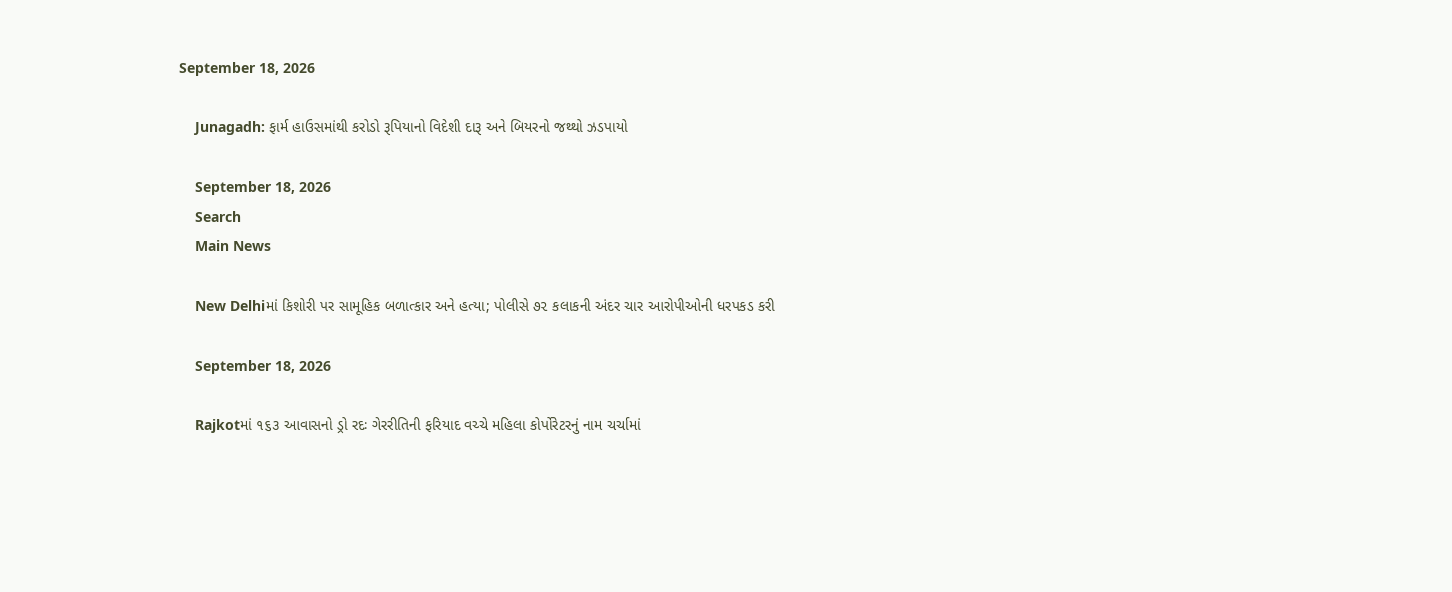September 18, 2026

    Junagadh: ફાર્મ હાઉસમાંથી કરોડો રૂપિયાનો વિદેશી દારૂ અને બિયરનો જથ્થો ઝડપાયો

    September 18, 2026
    Search
    Main News

    New Delhiમાં કિશોરી પર સામૂહિક બળાત્કાર અને હત્યા; પોલીસે ૭૨ કલાકની અંદર ચાર આરોપીઓની ધરપકડ કરી

    September 18, 2026

    Rajkotમાં ૧૬૩ આવાસનો ડ્રો રદઃ ગેરરીતિની ફરિયાદ વચ્ચે મહિલા કોર્પોરેટરનું નામ ચર્ચામાં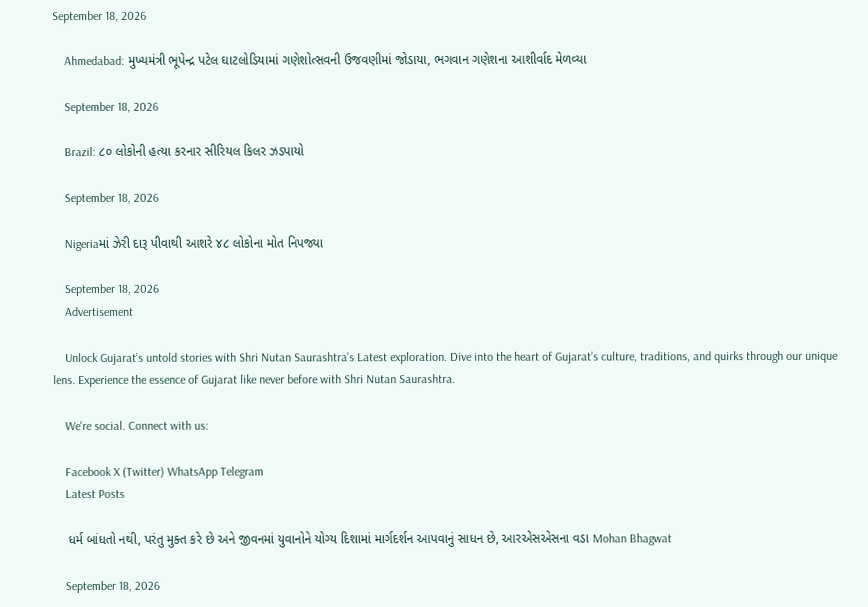September 18, 2026

    Ahmedabad: મુખ્યમંત્રી ભૂપેન્દ્ર પટેલ ઘાટલોડિયામાં ગણેશોત્સવની ઉજવણીમાં જોડાયા, ભગવાન ગણેશના આશીર્વાદ મેળવ્યા

    September 18, 2026

    Brazil: ૮૦ લોકોની હત્યા કરનાર સીરિયલ કિલર ઝડપાયો

    September 18, 2026

    Nigeriaમાં ઝેરી દારૂ પીવાથી આશરે ૪૮ લોકોના મોત નિપજ્યા

    September 18, 2026
    Advertisement

    Unlock Gujarat’s untold stories with Shri Nutan Saurashtra’s Latest exploration. Dive into the heart of Gujarat’s culture, traditions, and quirks through our unique lens. Experience the essence of Gujarat like never before with Shri Nutan Saurashtra.

    We're social. Connect with us:

    Facebook X (Twitter) WhatsApp Telegram
    Latest Posts

    ધર્મ બાંધતો નથી, પરંતુ મુક્ત કરે છે અને જીવનમાં યુવાનોને યોગ્ય દિશામાં માર્ગદર્શન આપવાનું સાધન છે, આરએસએસના વડા Mohan Bhagwat

    September 18, 2026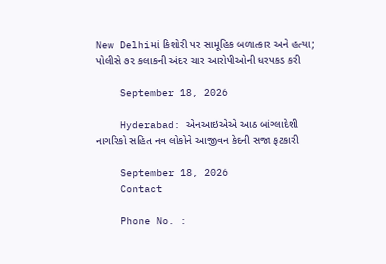New Delhiમાં કિશોરી પર સામૂહિક બળાત્કાર અને હત્યા; પોલીસે ૭૨ કલાકની અંદર ચાર આરોપીઓની ધરપકડ કરી

    September 18, 2026

    Hyderabad: એનઆઇએએ આઠ બાંગ્લાદેશી નાગરિકો સહિત નવ લોકોને આજીવન કેદની સજા ફટકારી

    September 18, 2026
    Contact

    Phone No. :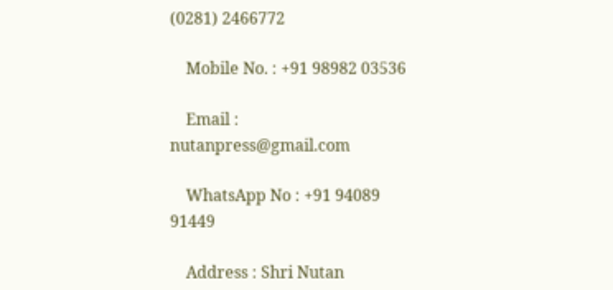(0281) 2466772

    Mobile No. : +91 98982 03536

    Email : nutanpress@gmail.com

    WhatsApp No : +91 94089 91449

    Address : Shri Nutan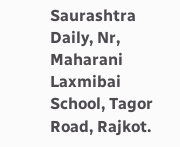Saurashtra Daily, Nr, Maharani Laxmibai School, Tagor Road, Rajkot.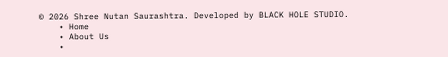© 2026 Shree Nutan Saurashtra. Developed by BLACK HOLE STUDIO.
    • Home
    • About Us
    •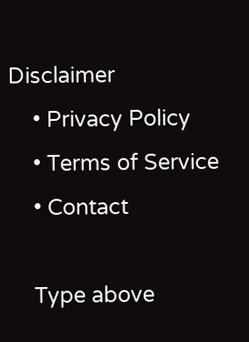Disclaimer
    • Privacy Policy
    • Terms of Service
    • Contact

    Type above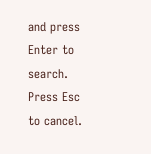and press Enter to search. Press Esc to cancel.